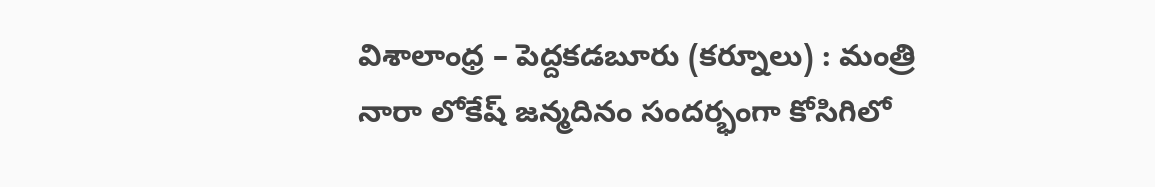విశాలాంధ్ర – పెద్దకడబూరు (కర్నూలు) : మంత్రి నారా లోకేష్ జన్మదినం సందర్భంగా కోసిగిలో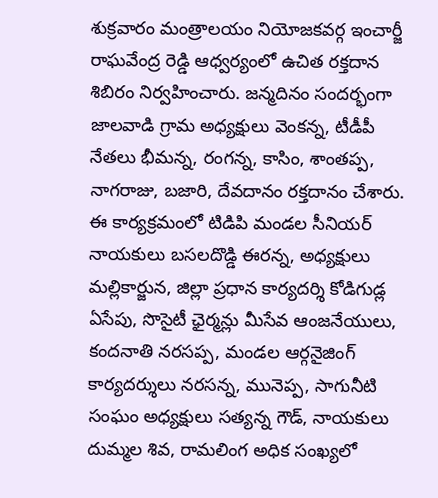శుక్రవారం మంత్రాలయం నియోజకవర్గ ఇంచార్జీ రాఘవేంద్ర రెడ్డి ఆధ్వర్యంలో ఉచిత రక్తదాన శిబిరం నిర్వహించారు. జన్మదినం సందర్భంగా జాలవాడి గ్రామ అధ్యక్షులు వెంకన్న, టీడీపీ నేతలు భీమన్న, రంగన్న, కాసిం, శాంతప్ప, నాగరాజు, బజారి, దేవదానం రక్తదానం చేశారు. ఈ కార్యక్రమంలో టిడిపి మండల సీనియర్ నాయకులు బసలదొడ్డి ఈరన్న, అధ్యక్షులు మల్లికార్జున, జిల్లా ప్రధాన కార్యదర్శి కోడిగుడ్ల ఏసేపు, సొసైటీ ఛైర్మన్లు మీసేవ ఆంజనేయులు, కందనాతి నరసప్ప, మండల ఆర్గనైజింగ్ కార్యదర్శులు నరసన్న, మునెప్ప, సాగునీటి సంఘం అధ్యక్షులు సత్యన్న గౌడ్, నాయకులు దుమ్మల శివ, రామలింగ అధిక సంఖ్యలో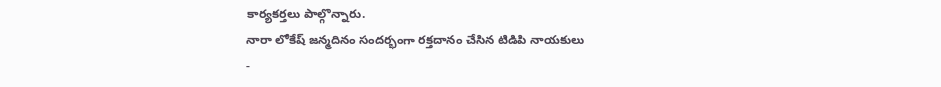కార్యకర్తలు పాల్గొన్నారు.
నారా లోకేష్ జన్మదినం సందర్భంగా రక్తదానం చేసిన టిడిపి నాయకులు
-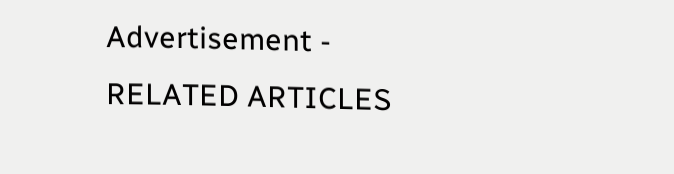Advertisement -
RELATED ARTICLES